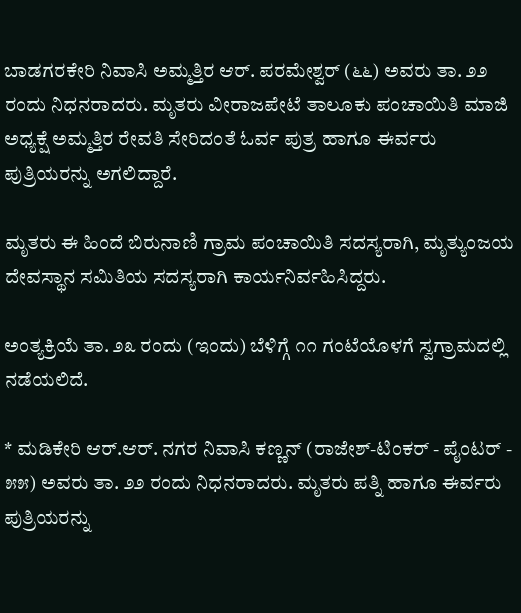ಬಾಡಗರಕೇರಿ ನಿವಾಸಿ ಅಮ್ಮತ್ತಿರ ಆರ್. ಪರಮೇಶ್ವರ್ (೬೬) ಅವರು ತಾ. ೨೨ ರಂದು ನಿಧನರಾದರು. ಮೃತರು ವೀರಾಜಪೇಟೆ ತಾಲೂಕು ಪಂಚಾಯಿತಿ ಮಾಜಿ ಅಧ್ಯಕ್ಷೆ ಅಮ್ಮತ್ತಿರ ರೇವತಿ ಸೇರಿದಂತೆ ಓರ್ವ ಪುತ್ರ ಹಾಗೂ ಈರ್ವರು ಪುತ್ರಿಯರನ್ನು ಅಗಲಿದ್ದಾರೆ.

ಮೃತರು ಈ ಹಿಂದೆ ಬಿರುನಾಣಿ ಗ್ರಾಮ ಪಂಚಾಯಿತಿ ಸದಸ್ಯರಾಗಿ, ಮೃತ್ಯುಂಜಯ ದೇವಸ್ಥಾನ ಸಮಿತಿಯ ಸದಸ್ಯರಾಗಿ ಕಾರ್ಯನಿರ್ವಹಿಸಿದ್ದರು.

ಅಂತ್ಯಕ್ರಿಯೆ ತಾ. ೨೩ ರಂದು (ಇಂದು) ಬೆಳಿಗ್ಗೆ ೧೧ ಗಂಟೆಯೊಳಗೆ ಸ್ವಗ್ರಾಮದಲ್ಲಿ ನಡೆಯಲಿದೆ.

* ಮಡಿಕೇರಿ ಆರ್.ಆರ್. ನಗರ ನಿವಾಸಿ ಕಣ್ಣನ್ (ರಾಜೇಶ್-ಟಿಂಕರ್ - ಪೈಂಟರ್ - ೫೫) ಅವರು ತಾ. ೨೨ ರಂದು ನಿಧನರಾದರು. ಮೃತರು ಪತ್ನಿ ಹಾಗೂ ಈರ್ವರು ಪುತ್ರಿಯರನ್ನು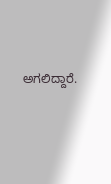ಅಗಲಿದ್ದಾರೆ.